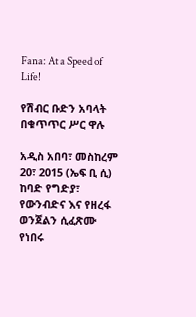Fana: At a Speed of Life!

የሽብር ቡድን አባላት በቁጥጥር ሥር ዋሉ

አዲስ አበባ፣ መስከረም 20፣ 2015 (ኤፍ ቢ ሲ) ከባድ የግድያ፣ የውንብድና እና የዘረፋ ወንጀልን ሲፈጽሙ የነበሩ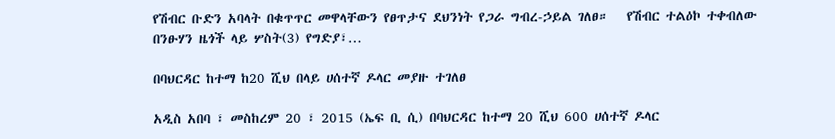የሽብር ቡድን አባላት በቁጥጥር መዋላቸውን የፀጥታና ደህንነት የጋራ ግብረ-ኃይል ገለፀ።   የሽብር ተልዕኮ ተቀብለው በንፁሃን ዜጎች ላይ ሦስት(3) የግድያ፣…

በባህርዳር ከተማ ከ20 ሺህ በላይ ሀሰተኛ ዶላር መያዙ ተገለፀ

አዲስ አበባ ፣ መስከረም 20 ፣ 2015 (ኤፍ ቢ ሲ) በባህርዳር ከተማ 20 ሺህ 600 ሀሰተኛ ዶላር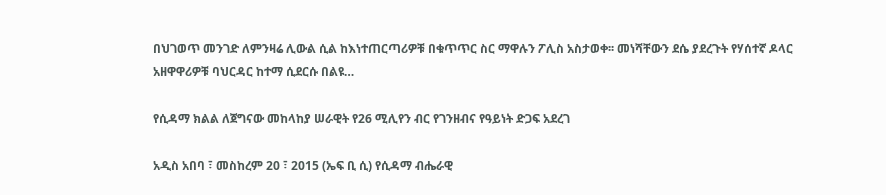በህገወጥ መንገድ ለምንዛሬ ሊውል ሲል ከእነተጠርጣሪዎቹ በቁጥጥር ስር ማዋሉን ፖሊስ አስታወቀ፡፡ መነሻቸውን ደሴ ያደረጉት የሃሰተኛ ዶላር አዘዋዋሪዎቹ ባህርዳር ከተማ ሲደርሱ በልዩ…

የሲዳማ ክልል ለጀግናው መከላከያ ሠራዊት የ26 ሚሊየን ብር የገንዘብና የዓይነት ድጋፍ አደረገ

አዲስ አበባ ፣ መስከረም 20 ፣ 2015 (ኤፍ ቢ ሲ) የሲዳማ ብሔራዊ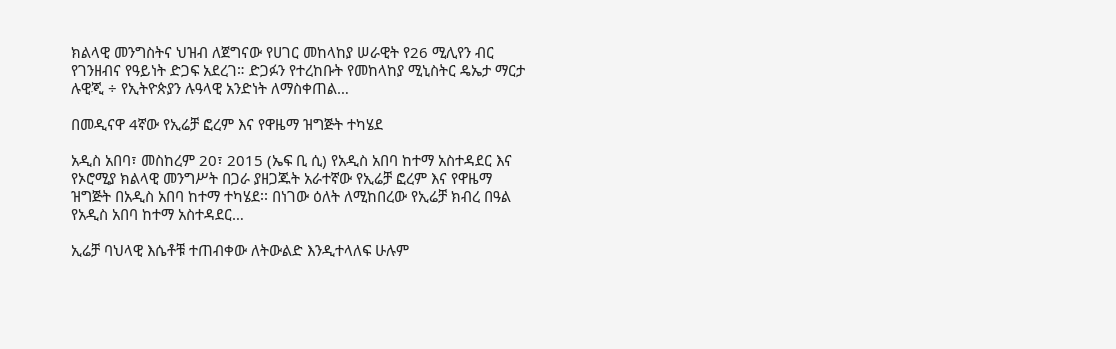ክልላዊ መንግስትና ህዝብ ለጀግናው የሀገር መከላከያ ሠራዊት የ26 ሚሊየን ብር የገንዘብና የዓይነት ድጋፍ አደረገ። ድጋፉን የተረከቡት የመከላከያ ሚኒስትር ዴኤታ ማርታ ሉዊጂ ÷ የኢትዮጵያን ሉዓላዊ አንድነት ለማስቀጠል…

በመዲናዋ 4ኛው የኢሬቻ ፎረም እና የዋዜማ ዝግጅት ተካሄደ

አዲስ አበባ፣ መስከረም 20፣ 2015 (ኤፍ ቢ ሲ) የአዲስ አበባ ከተማ አስተዳደር እና የኦሮሚያ ክልላዊ መንግሥት በጋራ ያዘጋጁት አራተኛው የኢሬቻ ፎረም እና የዋዜማ ዝግጅት በአዲስ አበባ ከተማ ተካሄደ፡፡ በነገው ዕለት ለሚከበረው የኢሬቻ ክብረ በዓል የአዲስ አበባ ከተማ አስተዳደር…

ኢሬቻ ባህላዊ እሴቶቹ ተጠብቀው ለትውልድ እንዲተላለፍ ሁሉም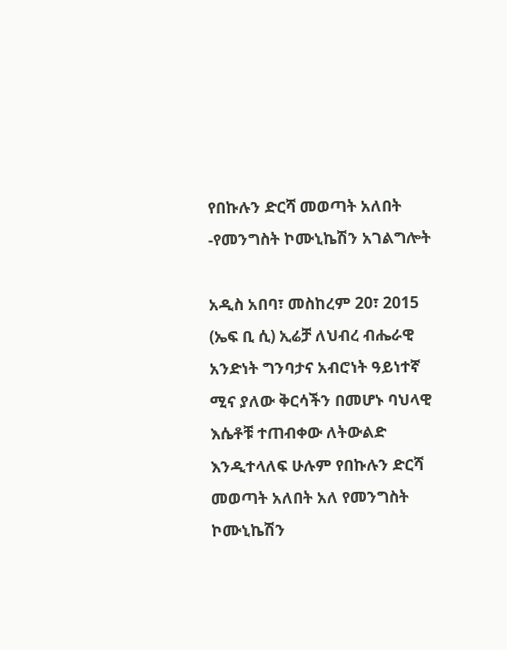የበኩሉን ድርሻ መወጣት አለበት -የመንግስት ኮሙኒኬሽን አገልግሎት

አዲስ አበባ፣ መስከረም 20፣ 2015 (ኤፍ ቢ ሲ) ኢሬቻ ለህብረ ብሔራዊ አንድነት ግንባታና አብሮነት ዓይነተኛ ሚና ያለው ቅርሳችን በመሆኑ ባህላዊ እሴቶቹ ተጠብቀው ለትውልድ እንዲተላለፍ ሁሉም የበኩሉን ድርሻ መወጣት አለበት አለ የመንግስት ኮሙኒኬሽን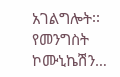አገልግሎት፡፡ የመንግስት ኮሙኒኬሽን…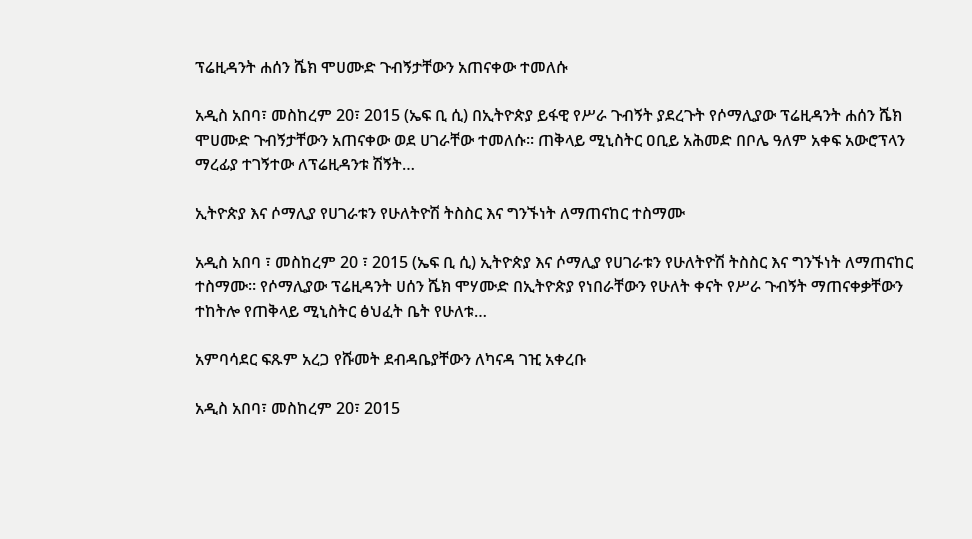ፕሬዚዳንት ሐሰን ሼክ ሞሀሙድ ጉብኝታቸውን አጠናቀው ተመለሱ

አዲስ አበባ፣ መስከረም 20፣ 2015 (ኤፍ ቢ ሲ) በኢትዮጵያ ይፋዊ የሥራ ጉብኝት ያደረጉት የሶማሊያው ፕሬዚዳንት ሐሰን ሼክ ሞሀሙድ ጉብኝታቸውን አጠናቀው ወደ ሀገራቸው ተመለሱ፡፡ ጠቅላይ ሚኒስትር ዐቢይ አሕመድ በቦሌ ዓለም አቀፍ አውሮፕላን ማረፊያ ተገኝተው ለፕሬዚዳንቱ ሽኝት…

ኢትዮጵያ እና ሶማሊያ የሀገራቱን የሁለትዮሽ ትስስር እና ግንኙነት ለማጠናከር ተስማሙ

አዲስ አበባ ፣ መስከረም 20 ፣ 2015 (ኤፍ ቢ ሲ) ኢትዮጵያ እና ሶማሊያ የሀገራቱን የሁለትዮሽ ትስስር እና ግንኙነት ለማጠናከር ተስማሙ። የሶማሊያው ፕሬዚዳንት ሀሰን ሼክ ሞሃሙድ በኢትዮጵያ የነበራቸውን የሁለት ቀናት የሥራ ጉብኝት ማጠናቀቃቸውን ተከትሎ የጠቅላይ ሚኒስትር ፅህፈት ቤት የሁለቱ…

አምባሳደር ፍጹም አረጋ የሹመት ደብዳቤያቸውን ለካናዳ ገዢ አቀረቡ

አዲስ አበባ፣ መስከረም 20፣ 2015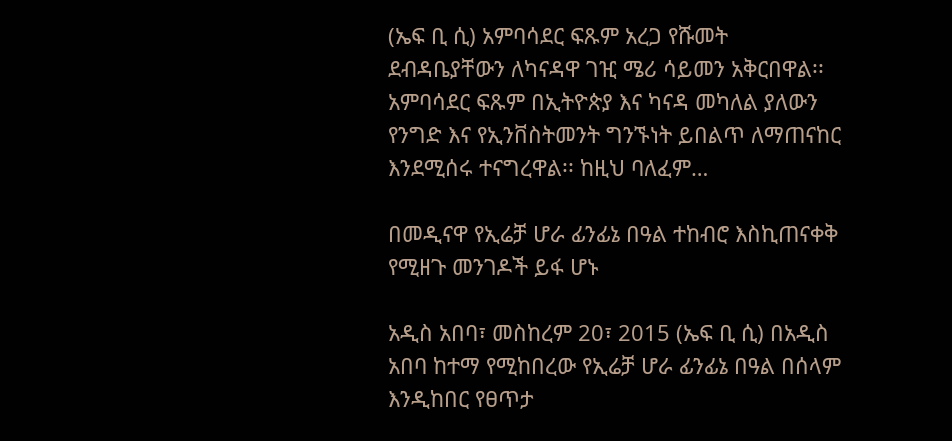(ኤፍ ቢ ሲ) አምባሳደር ፍጹም አረጋ የሹመት ደብዳቤያቸውን ለካናዳዋ ገዢ ሜሪ ሳይመን አቅርበዋል፡፡ አምባሳደር ፍጹም በኢትዮጵያ እና ካናዳ መካለል ያለውን የንግድ እና የኢንቨስትመንት ግንኙነት ይበልጥ ለማጠናከር እንደሚሰሩ ተናግረዋል፡፡ ከዚህ ባለፈም…

በመዲናዋ የኢሬቻ ሆራ ፊንፊኔ በዓል ተከብሮ እስኪጠናቀቅ የሚዘጉ መንገዶች ይፋ ሆኑ

አዲስ አበባ፣ መስከረም 20፣ 2015 (ኤፍ ቢ ሲ) በአዲስ አበባ ከተማ የሚከበረው የኢሬቻ ሆራ ፊንፊኔ በዓል በሰላም እንዲከበር የፀጥታ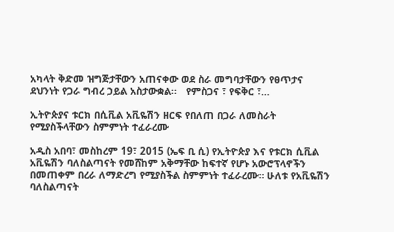አካላት ቅድመ ዝግጅታቸውን አጠናቀው ወደ ስራ መግባታቸውን የፀጥታና ደህንነት የጋራ ግብረ ኃይል አስታውቋል፡፡   የምስጋና ፣ የፍቅር ፣…

ኢትዮጵያና ቱርክ በሲቪል አቪዬሽን ዘርፍ የበለጠ በጋራ ለመስራት የሚያስችላቸውን ስምምነት ተፈራረሙ

አዲስ አበባ፣ መስከረም 19፣ 2015 (ኤፍ ቢ ሲ) የኢትዮጵያ እና የቱርክ ሲቪል አቪዬሽን ባለስልጣናት የመሸከም አቅማቸው ከፍተኛ የሆኑ አውሮፕላኖችን በመጠቀም በረራ ለማድረግ የሚያስችል ስምምነት ተፈራረሙ። ሁለቱ የአቪዬሽን ባለስልጣናት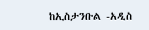ከኢስታንቡል -አዲስ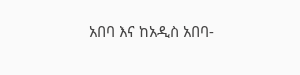አበባ እና ከአዲስ አበባ-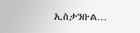ኢስታንቡል…